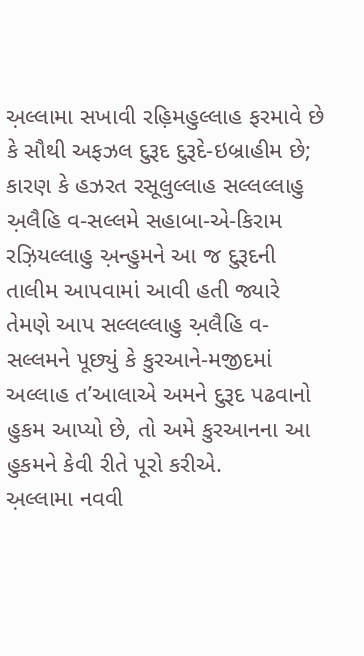અ઼લ્લામા સખાવી રહ઼િમહુલ્લાહ ફરમાવે છે કે સૌથી અફઝલ દુરૂદ દુરૂદે-ઇબ્રાહીમ છે; કારણ કે હઝરત રસૂલુલ્લાહ સલ્લલ્લાહુ અ઼લૈહિ વ-સલ્લમે સહાબા-એ-કિરામ રઝ઼િયલ્લાહુ અ઼ન્હુમને આ જ દુરૂદની તાલીમ આપવામાં આવી હતી જ્યારે તેમણે આપ સલ્લલ્લાહુ અ઼લૈહિ વ-સલ્લમને પૂછ્યું કે કુરઆને-મજીદમાં અલ્લાહ ત’આલાએ અમને દુરૂદ પઢવાનો હુકમ આપ્યો છે, તો અમે કુરઆનના આ હુકમને કેવી રીતે પૂરો કરીએ.
અ઼લ્લામા નવવી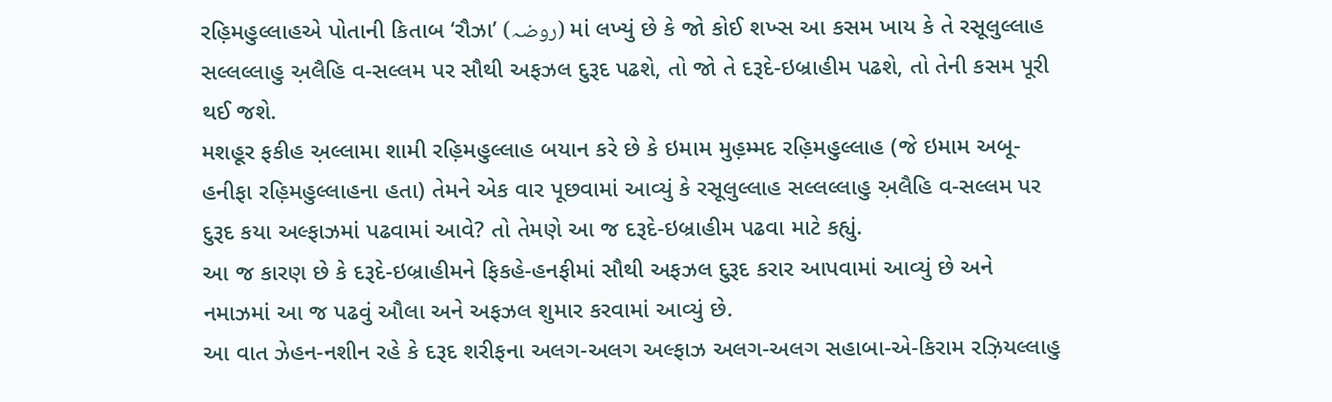રહ઼િમહુલ્લાહએ પોતાની કિતાબ ‘રૌઝા’ (روضہ) માં લખ્યું છે કે જો કોઈ શખ્સ આ કસમ ખાય કે તે રસૂલુલ્લાહ સલ્લલ્લાહુ અ઼લૈહિ વ-સલ્લમ પર સૌથી અફઝલ દુરૂદ પઢશે, તો જો તે દરૂદે-ઇબ્રાહીમ પઢશે, તો તેની કસમ પૂરી થઈ જશે.
મશહૂર ફકીહ અ઼લ્લામા શામી રહ઼િમહુલ્લાહ બયાન કરે છે કે ઇમામ મુહ઼મ્મદ રહ઼િમહુલ્લાહ (જે ઇમામ અબૂ-હનીફા રહ઼િમહુલ્લાહના હતા) તેમને એક વાર પૂછવામાં આવ્યું કે રસૂલુલ્લાહ સલ્લલ્લાહુ અ઼લૈહિ વ-સલ્લમ પર દુરૂદ કયા અલ્ફાઝમાં પઢવામાં આવે? તો તેમણે આ જ દરૂદે-ઇબ્રાહીમ પઢવા માટે કહ્યું.
આ જ કારણ છે કે દરૂદે-ઇબ્રાહીમને ફિકહે-હનફીમાં સૌથી અફઝલ દુરૂદ કરાર આપવામાં આવ્યું છે અને નમાઝમાં આ જ પઢવું ઔલા અને અફઝલ શુમાર કરવામાં આવ્યું છે.
આ વાત ઝેહન-નશીન રહે કે દરૂદ શરીફના અલગ-અલગ અલ્ફાઝ અલગ-અલગ સહાબા-એ-કિરામ રઝ઼િયલ્લાહુ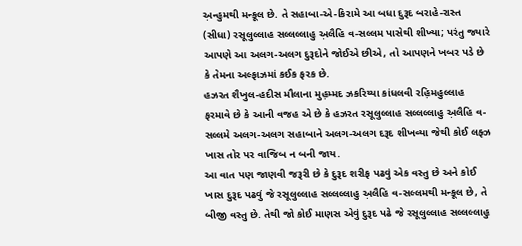અ઼ન્હુમથી મન્કૂલ છે. તે સહાબા-એ-કિરામે આ બધા દુરૂદ બરાહે-રાસ્ત (સીધા) રસૂલુલ્લાહ સલ્લલ્લાહુ અ઼લૈહિ વ-સલ્લમ પાસેથી શીખ્યા; પરંતુ જ્યારે આપણે આ અલગ-અલગ દુરૂદોને જોઈએ છીએ, તો આપણને ખબર પડે છે કે તેમના અલ્ફાઝમાં કઈક ફરક છે.
હઝરત શૈખુલ-હદીસ મૌલાના મુહ઼મ્મદ ઝકરિય્યા કાંધલવી રહ઼િમહુલ્લાહ ફરમાવે છે કે આની વજહ એ છે કે હઝરત રસૂલુલ્લાહ સલ્લલ્લાહુ અ઼લૈહિ વ-સલ્લમે અલગ-અલગ સહાબાને અલગ-અલગ દરૂદ શીખવ્યા જેથી કોઈ લફ્ઝ ખાસ તોર પર વાજિબ ન બની જાય.
આ વાત પણ જાણવી જરૂરી છે કે દુરૂદ શરીફ પઢવું એક વસ્તુ છે અને કોઈ ખાસ દુરૂદ પઢવું જે રસૂલુલ્લાહ સલ્લલ્લાહુ અ઼લૈહિ વ-સલ્લમથી મન્કૂલ છે, તે બીજી વસ્તુ છે. તેથી જો કોઈ માણસ એવું દુરૂદ પઢે જે રસૂલુલ્લાહ સલ્લલ્લાહુ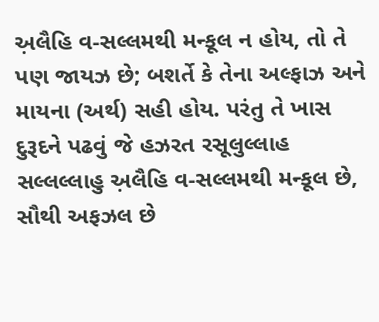અ઼લૈહિ વ-સલ્લમથી મન્કૂલ ન હોય, તો તે પણ જાયઝ છે; બશર્તે કે તેના અલ્ફાઝ અને માયના (અર્થ) સહી હોય. પરંતુ તે ખાસ દુરૂદને પઢવું જે હઝરત રસૂલુલ્લાહ સલ્લલ્લાહુ અ઼લૈહિ વ-સલ્લમથી મન્કૂલ છે, સૌથી અફઝલ છે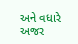અને વધારે અજર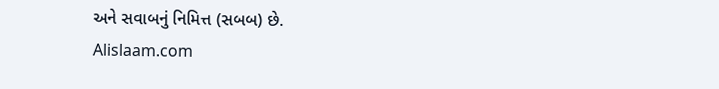અને સવાબનું નિમિત્ત (સબબ) છે.
Alislaam.com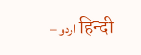– اردو हिन्दी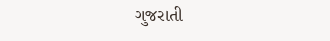ગુજરાતી